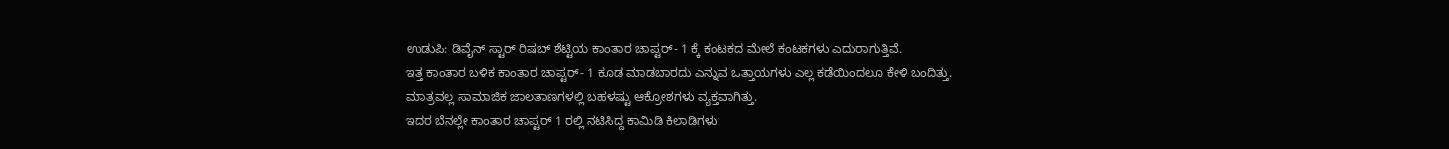ಉಡುಪಿ: ಡಿವೈನ್ ಸ್ಟಾರ್ ರಿಷಬ್ ಶೆಟ್ಟಿಯ ಕಾಂತಾರ ಚಾಪ್ಟರ್- 1 ಕ್ಕೆ ಕಂಟಕದ ಮೇಲೆ ಕಂಟಕಗಳು ಎದುರಾಗುತ್ತಿವೆ.
ಇತ್ತ ಕಾಂತಾರ ಬಳಿಕ ಕಾಂತಾರ ಚಾಪ್ಟರ್- 1 ಕೂಡ ಮಾಡಬಾರದು ಎನ್ನುವ ಒತ್ತಾಯಗಳು ಎಲ್ಲ ಕಡೆಯಿಂದಲೂ ಕೇಳಿ ಬಂದಿತ್ತು. ಮಾತ್ರವಲ್ಲ ಸಾಮಾಜಿಕ ಜಾಲತಾಣಗಳಲ್ಲಿ ಬಹಳಷ್ಟು ಆಕ್ರೋಶಗಳು ವ್ಯಕ್ತವಾಗಿತ್ತು.
ಇದರ ಬೆನಲ್ಲೇ ಕಾಂತಾರ ಚಾಪ್ಟರ್ 1 ರಲ್ಲಿ ನಟಿಸಿದ್ದ ಕಾಮಿಡಿ ಕಿಲಾಡಿಗಳು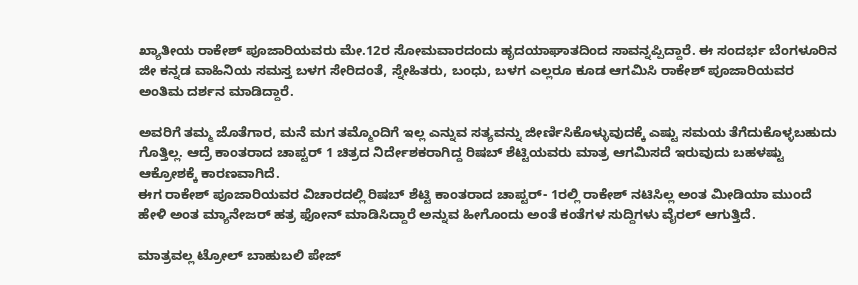ಖ್ಯಾತೀಯ ರಾಕೇಶ್ ಪೂಜಾರಿಯವರು ಮೇ.12ರ ಸೋಮವಾರದಂದು ಹೃದಯಾಘಾತದಿಂದ ಸಾವನ್ನಪ್ಪಿದ್ದಾರೆ. ಈ ಸಂದರ್ಭ ಬೆಂಗಳೂರಿನ ಜೀ ಕನ್ನಡ ವಾಹಿನಿಯ ಸಮಸ್ತ ಬಳಗ ಸೇರಿದಂತೆ, ಸ್ನೇಹಿತರು, ಬಂಧು, ಬಳಗ ಎಲ್ಲರೂ ಕೂಡ ಆಗಮಿಸಿ ರಾಕೇಶ್ ಪೂಜಾರಿಯವರ ಅಂತಿಮ ದರ್ಶನ ಮಾಡಿದ್ದಾರೆ.

ಅವರಿಗೆ ತಮ್ಮ ಜೊತೆಗಾರ, ಮನೆ ಮಗ ತಮ್ಮೊಂದಿಗೆ ಇಲ್ಲ ಎನ್ನುವ ಸತ್ಯವನ್ನು ಜೀರ್ಣಿಸಿಕೊಳ್ಳುವುದಕ್ಕೆ ಎಷ್ಟು ಸಮಯ ತೆಗೆದುಕೊಳ್ಳಬಹುದು ಗೊತ್ತಿಲ್ಲ. ಆದ್ರೆ ಕಾಂತರಾದ ಚಾಪ್ಟರ್ 1 ಚಿತ್ರದ ನಿರ್ದೇಶಕರಾಗಿದ್ದ ರಿಷಬ್ ಶೆಟ್ಟಿಯವರು ಮಾತ್ರ ಆಗಮಿಸದೆ ಇರುವುದು ಬಹಳಷ್ಟು ಆಕ್ರೋಶಕ್ಕೆ ಕಾರಣವಾಗಿದೆ.
ಈಗ ರಾಕೇಶ್ ಪೂಜಾರಿಯವರ ವಿಚಾರದಲ್ಲಿ ರಿಷಬ್ ಶೆಟ್ಟಿ ಕಾಂತರಾದ ಚಾಪ್ಟರ್- 1ರಲ್ಲಿ ರಾಕೇಶ್ ನಟಿಸಿಲ್ಲ ಅಂತ ಮೀಡಿಯಾ ಮುಂದೆ ಹೇಳಿ ಅಂತ ಮ್ಯಾನೇಜರ್ ಹತ್ರ ಫೋನ್ ಮಾಡಿಸಿದ್ದಾರೆ ಅನ್ನುವ ಹೀಗೊಂದು ಅಂತೆ ಕಂತೆಗಳ ಸುದ್ದಿಗಳು ವೈರಲ್ ಆಗುತ್ತಿದೆ.

ಮಾತ್ರವಲ್ಲ ಟ್ರೋಲ್ ಬಾಹುಬಲಿ ಪೇಜ್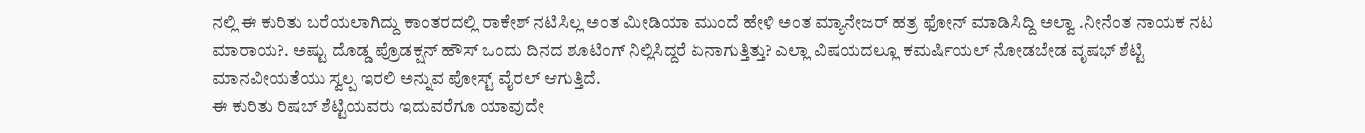ನಲ್ಲಿ ಈ ಕುರಿತು ಬರೆಯಲಾಗಿದ್ದು ಕಾಂತರದಲ್ಲಿ ರಾಕೇಶ್ ನಟಿಸಿಲ್ಲ ಅಂತ ಮೀಡಿಯಾ ಮುಂದೆ ಹೇಳಿ ಅಂತ ಮ್ಯಾನೇಜರ್ ಹತ್ರ ಫೋನ್ ಮಾಡಿಸಿದ್ದಿ ಅಲ್ವಾ .ನೀನೆಂತ ನಾಯಕ ನಟ ಮಾರಾಯ?. ಅಷ್ಟು ದೊಡ್ಡ ಪ್ರೊಡಕ್ಷನ್ ಹೌಸ್ ಒಂದು ದಿನದ ಶೂಟಿಂಗ್ ನಿಲ್ಲಿಸಿದ್ದರೆ ಏನಾಗುತ್ತಿತ್ತು? ಎಲ್ಲಾ ವಿಷಯದಲ್ಲೂ ಕಮರ್ಷಿಯಲ್ ನೋಡಬೇಡ ವೃಷಭ್ ಶೆಟ್ಟಿ ಮಾನವೀಯತೆಯು ಸ್ವಲ್ಪ ಇರಲಿ ಅನ್ನುವ ಪೋಸ್ಟ್ ವೈರಲ್ ಆಗುತ್ತಿದೆ.
ಈ ಕುರಿತು ರಿಷಬ್ ಶೆಟ್ಟಿಯವರು ಇದುವರೆಗೂ ಯಾವುದೇ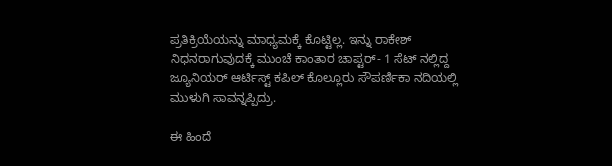ಪ್ರತಿಕ್ರಿಯೆಯನ್ನು ಮಾಧ್ಯಮಕ್ಕೆ ಕೊಟ್ಟಿಲ್ಲ. ಇನ್ನು ರಾಕೇಶ್ ನಿಧನರಾಗುವುದಕ್ಕೆ ಮುಂಚೆ ಕಾಂತಾರ ಚಾಪ್ಟರ್- 1 ಸೆಟ್ ನಲ್ಲಿದ್ದ ಜ್ಯೂನಿಯರ್ ಆರ್ಟಿಸ್ಟ್ ಕಪಿಲ್ ಕೊಲ್ಲೂರು ಸೌಪರ್ಣಿಕಾ ನದಿಯಲ್ಲಿ ಮುಳುಗಿ ಸಾವನ್ನಪ್ಪಿದ್ರು.

ಈ ಹಿಂದೆ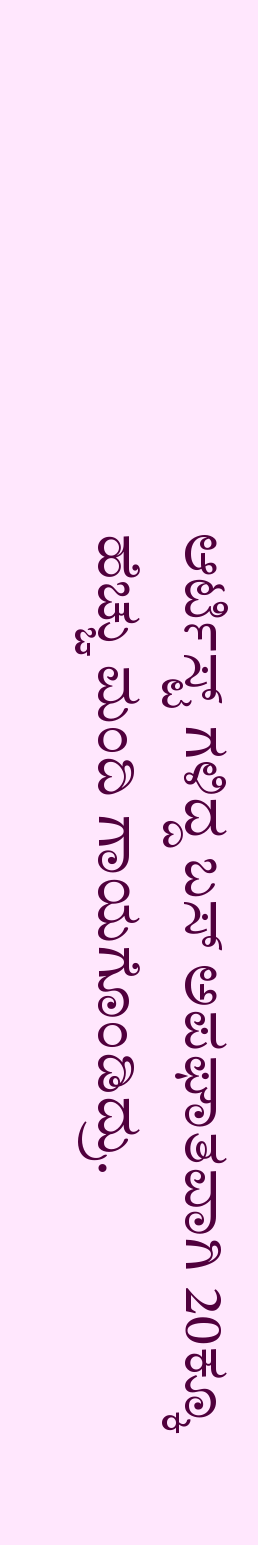ಆರ್ಟಿಸ್ಟ್ ಗಳಿದ್ದ ಬಸ್ ಅಪಘಾತವಾಗಿ 20ಕ್ಕೂ ಹೆಚ್ಚು ಮಂದಿ ಗಾಯಗೊಂಡಿದ್ರು.